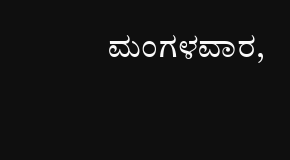ಮಂಗಳವಾರ,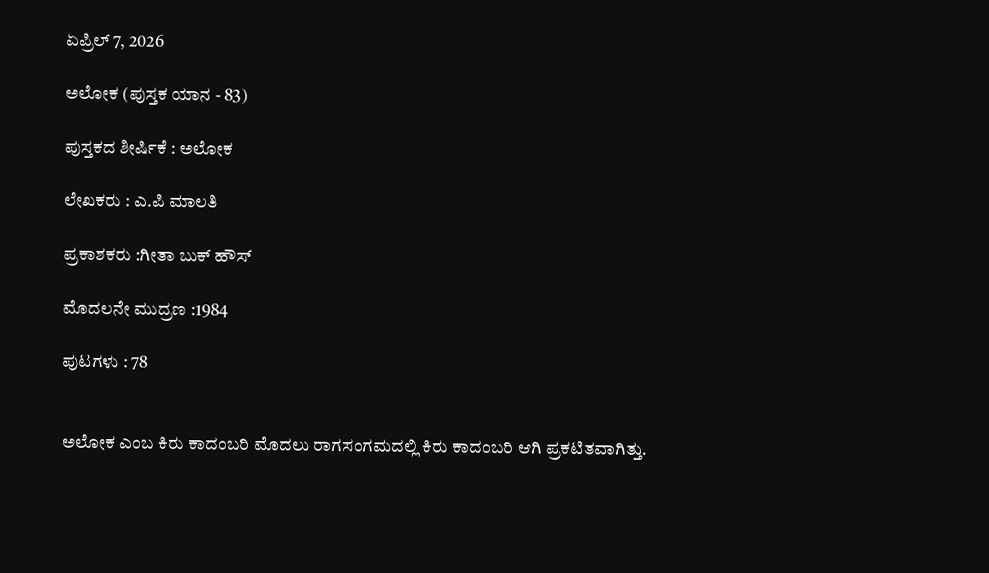ಏಪ್ರಿಲ್ 7, 2026

ಅಲೋಕ (ಪುಸ್ತಕ ಯಾನ - 83)

ಪುಸ್ತಕದ ಶೀರ್ಷಿಕೆ : ಅಲೋಕ

ಲೇಖಕರು : ಎ.ಪಿ ಮಾಲತಿ

ಪ್ರಕಾಶಕರು :ಗೀತಾ ಬುಕ್ ಹೌಸ್

ಮೊದಲನೇ ಮುದ್ರಣ :1984

ಪುಟಗಳು : 78


ಅಲೋಕ ಎಂಬ ಕಿರು ಕಾದಂಬರಿ ಮೊದಲು ರಾಗಸಂಗಮದಲ್ಲಿ ಕಿರು ಕಾದಂಬರಿ ಆಗಿ ಪ್ರಕಟಿತವಾಗಿತ್ತು.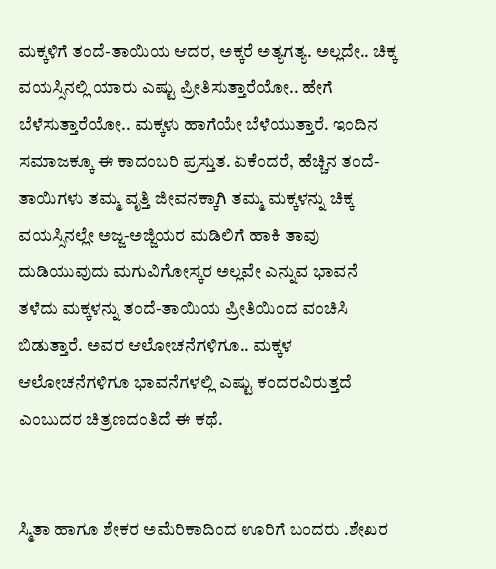ಮಕ್ಕಳಿಗೆ ತಂದೆ-ತಾಯಿಯ ಆದರ, ಅಕ್ಕರೆ ಅತ್ಯಗತ್ಯ. ಅಲ್ಲದೇ.. ಚಿಕ್ಕ ವಯಸ್ಸಿನಲ್ಲಿ ಯಾರು ಎಷ್ಟು ಪ್ರೀತಿಸುತ್ತಾರೆಯೋ.. ಹೇಗೆ ಬೆಳೆಸುತ್ತಾರೆಯೋ.. ಮಕ್ಕಳು ಹಾಗೆಯೇ ಬೆಳೆಯುತ್ತಾರೆ. ಇಂದಿನ ಸಮಾಜಕ್ಕೂ ಈ ಕಾದಂಬರಿ ಪ್ರಸ್ತುತ. ಏಕೆಂದರೆ, ಹೆಚ್ಚಿನ ತಂದೆ-ತಾಯಿಗಳು ತಮ್ಮ ವೃತ್ತಿ ಜೀವನಕ್ಕಾಗಿ ತಮ್ಮ ಮಕ್ಕಳನ್ನು ಚಿಕ್ಕ ವಯಸ್ಸಿನಲ್ಲೇ ಅಜ್ಜ-ಅಜ್ಜಿಯರ ಮಡಿಲಿಗೆ ಹಾಕಿ ತಾವು ದುಡಿಯುವುದು ಮಗುವಿಗೋಸ್ಕರ ಅಲ್ಲವೇ ಎನ್ನುವ ಭಾವನೆ ತಳೆದು ಮಕ್ಕಳನ್ನು ತಂದೆ-ತಾಯಿಯ ಪ್ರೀತಿಯಿಂದ ವಂಚಿಸಿ ಬಿಡುತ್ತಾರೆ. ಅವರ ಆಲೋಚನೆಗಳಿಗೂ.. ಮಕ್ಕಳ ಆಲೋಚನೆಗಳಿಗೂ ಭಾವನೆಗಳಲ್ಲಿ ಎಷ್ಟು ಕಂದರವಿರುತ್ತದೆ ಎಂಬುದರ ಚಿತ್ರಣದಂತಿದೆ ಈ ಕಥೆ.


ಸ್ಮಿತಾ ಹಾಗೂ ಶೇಕರ ಅಮೆರಿಕಾದಿಂದ ಊರಿಗೆ ಬಂದರು .ಶೇಖರ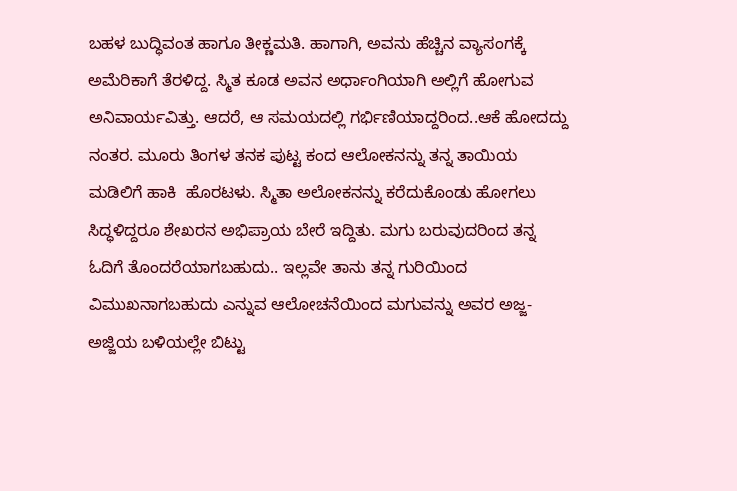ಬಹಳ ಬುದ್ಧಿವಂತ ಹಾಗೂ ತೀಕ್ಣಮತಿ. ಹಾಗಾಗಿ, ಅವನು ಹೆಚ್ಚಿನ ವ್ಯಾಸಂಗಕ್ಕೆ ಅಮೆರಿಕಾಗೆ ತೆರಳಿದ್ದ. ಸ್ಮಿತ ಕೂಡ ಅವನ ಅರ್ಧಾಂಗಿಯಾಗಿ ಅಲ್ಲಿಗೆ ಹೋಗುವ ಅನಿವಾರ್ಯವಿತ್ತು. ಆದರೆ, ಆ ಸಮಯದಲ್ಲಿ ಗರ್ಭಿಣಿಯಾದ್ದರಿಂದ..ಆಕೆ ಹೋದದ್ದು ನಂತರ. ಮೂರು ತಿಂಗಳ ತನಕ ಪುಟ್ಟ ಕಂದ ಆಲೋಕನನ್ನು ತನ್ನ ತಾಯಿಯ ಮಡಿಲಿಗೆ ಹಾಕಿ  ಹೊರಟಳು. ಸ್ಮಿತಾ ಅಲೋಕನನ್ನು ಕರೆದುಕೊಂಡು ಹೋಗಲು ಸಿದ್ಧಳಿದ್ದರೂ ಶೇಖರನ ಅಭಿಪ್ರಾಯ ಬೇರೆ ಇದ್ದಿತು. ಮಗು ಬರುವುದರಿಂದ ತನ್ನ ಓದಿಗೆ ತೊಂದರೆಯಾಗಬಹುದು.. ಇಲ್ಲವೇ ತಾನು ತನ್ನ ಗುರಿಯಿಂದ ವಿಮುಖನಾಗಬಹುದು ಎನ್ನುವ ಆಲೋಚನೆಯಿಂದ ಮಗುವನ್ನು ಅವರ ಅಜ್ಜ-ಅಜ್ಜಿಯ ಬಳಿಯಲ್ಲೇ ಬಿಟ್ಟು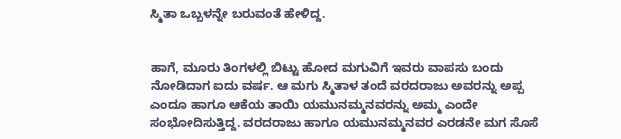ಸ್ಮಿತಾ ಒಬ್ಬಳನ್ನೇ ಬರುವಂತೆ ಹೇಳಿದ್ದ.


ಹಾಗೆ, ಮೂರು ತಿಂಗಳಲ್ಲಿ ಬಿಟ್ಟು ಹೋದ ಮಗುವಿಗೆ ಇವರು ವಾಪಸು ಬಂದು ನೋಡಿದಾಗ ಐದು ವರ್ಷ. ಆ ಮಗು ಸ್ಮಿತಾಳ ತಂದೆ ವರದರಾಜು ಅವರನ್ನು ಅಪ್ಪ ಎಂದೂ ಹಾಗೂ ಆಕೆಯ ತಾಯಿ ಯಮುನಮ್ಮನವರನ್ನು ಅಮ್ಮ ಎಂದೇ ಸಂಭೋದಿಸುತ್ತಿದ್ದ. ವರದರಾಜು ಹಾಗೂ ಯಮುನಮ್ಮನವರ ಎರಡನೇ ಮಗ ಸೊಸೆ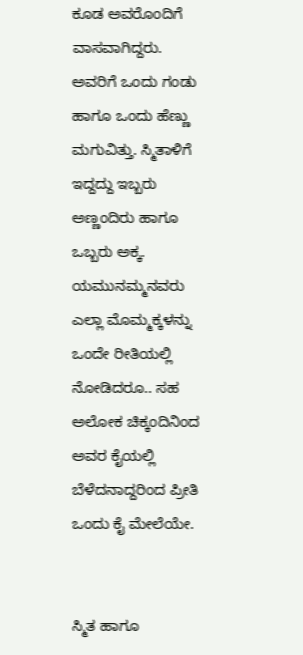ಕೂಡ ಅವರೊಂದಿಗೆ ವಾಸವಾಗಿದ್ದರು. ಅವರಿಗೆ ಒಂದು ಗಂಡು ಹಾಗೂ ಒಂದು ಹೆಣ್ಣು ಮಗುವಿತ್ತು. ಸ್ಮಿತಾಳಿಗೆ ಇದ್ದದ್ದು ಇಬ್ಬರು ಅಣ್ಣಂದಿರು ಹಾಗೂ ಒಬ್ಬರು ಅಕ್ಕ. ಯಮುನಮ್ಮನವರು ಎಲ್ಲಾ ಮೊಮ್ಮಕ್ಕಳನ್ನು ಒಂದೇ ರೀತಿಯಲ್ಲಿ ನೋಡಿದರೂ.. ಸಹ ಅಲೋಕ ಚಿಕ್ಕಂದಿನಿಂದ ಅವರ ಕೈಯಲ್ಲಿ ಬೆಳೆದನಾದ್ದರಿಂದ ಪ್ರೀತಿ ಒಂದು ಕೈ ಮೇಲೆಯೇ.


ಸ್ಮಿತ ಹಾಗೂ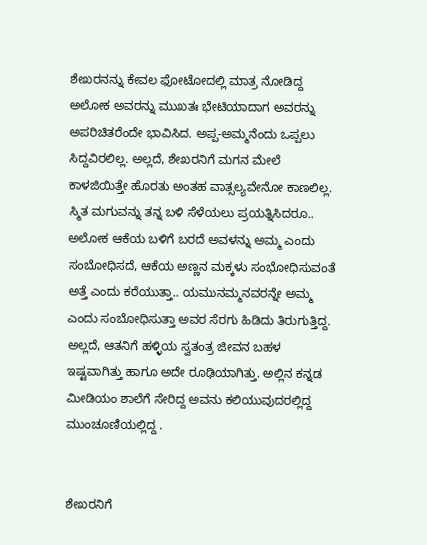ಶೇಖರನನ್ನು ಕೇವಲ ಫೋಟೋದಲ್ಲಿ ಮಾತ್ರ ನೋಡಿದ್ದ ಅಲೋಕ ಅವರನ್ನು ಮುಖತಃ ಭೇಟಿಯಾದಾಗ ಅವರನ್ನು ಅಪರಿಚಿತರೆಂದೇ ಭಾವಿಸಿದ. ಅಪ್ಪ-ಅಮ್ಮನೆಂದು ಒಪ್ಪಲು ಸಿದ್ದವಿರಲಿಲ್ಲ. ಅಲ್ಲದೆ, ಶೇಖರನಿಗೆ ಮಗನ ಮೇಲೆ ಕಾಳಜಿಯಿತ್ತೇ ಹೊರತು ಅಂತಹ ವಾತ್ಸಲ್ಯವೇನೋ ಕಾಣಲಿಲ್ಲ. ಸ್ಮಿತ ಮಗುವನ್ನು ತನ್ನ ಬಳಿ ಸೆಳೆಯಲು ಪ್ರಯತ್ನಿಸಿದರೂ.. ಅಲೋಕ ಆಕೆಯ ಬಳಿಗೆ ಬರದೆ ಅವಳನ್ನು ಅಮ್ಮ ಎಂದು ಸಂಬೋಧಿಸದೆ, ಆಕೆಯ ಅಣ್ಣನ ಮಕ್ಕಳು ಸಂಭೋಧಿಸುವಂತೆ ಅತ್ತೆ ಎಂದು ಕರೆಯುತ್ತಾ.. ಯಮುನಮ್ಮನವರನ್ನೇ ಅಮ್ಮ ಎಂದು ಸಂಬೋಧಿಸುತ್ತಾ ಅವರ ಸೆರಗು ಹಿಡಿದು ತಿರುಗುತ್ತಿದ್ದ. ಅಲ್ಲದೆ, ಆತನಿಗೆ ಹಳ್ಳಿಯ ಸ್ವತಂತ್ರ ಜೀವನ ಬಹಳ ಇಷ್ಟವಾಗಿತ್ತು ಹಾಗೂ ಅದೇ ರೂಢಿಯಾಗಿತ್ತು. ಅಲ್ಲಿನ ಕನ್ನಡ ಮೀಡಿಯಂ ಶಾಲೆಗೆ ಸೇರಿದ್ದ ಅವನು ಕಲಿಯುವುದರಲ್ಲಿದ್ದ ಮುಂಚೂಣಿಯಲ್ಲಿದ್ದ .


ಶೇಖರನಿಗೆ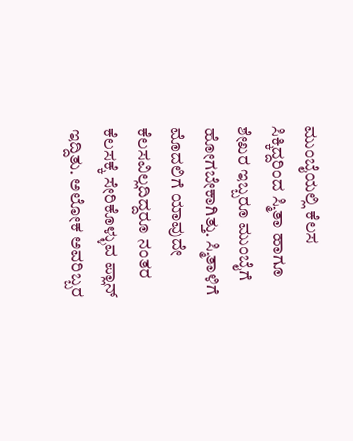ಮುಂಬೈಯಲ್ಲಿ ಕೆಲಸ ಸಿಕ್ಕಿದ್ದರಿಂದ ಸ್ಮಿತಾ ಹಾಗೂ ಶೇಖರ ಇಬ್ಬರೂ ಮುಂಬೈಗೆ ಹೋಗಬೇಕಾಗಿತ್ತು. ಸ್ಮಿತಾಳಿಗೆ ಮೊದಲಿಗೆ ಯಾವುದೇ ಕೆಲಸವಿಲ್ಲದಿದ್ದರೂ ನಂತರ ಕೆಲಸಕ್ಕೆ ಸೇರಿಕೊಳ್ಳುವ ಪ್ಲಾನ್ ಇದ್ದಿತು. ಅಲೋಕ ಅವರಿಬ್ಬರ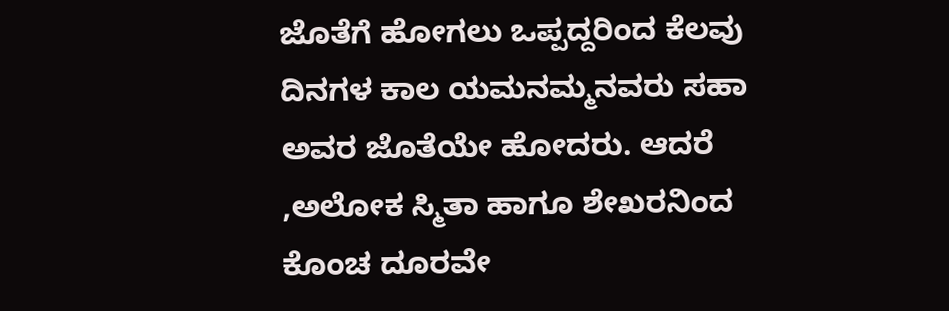ಜೊತೆಗೆ ಹೋಗಲು ಒಪ್ಪದ್ದರಿಂದ ಕೆಲವು ದಿನಗಳ ಕಾಲ ಯಮನಮ್ಮನವರು ಸಹಾ ಅವರ ಜೊತೆಯೇ ಹೋದರು. ಆದರೆ ,ಅಲೋಕ ಸ್ಮಿತಾ ಹಾಗೂ ಶೇಖರನಿಂದ ಕೊಂಚ ದೂರವೇ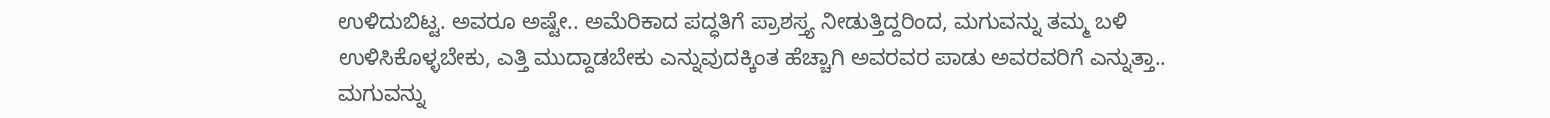ಉಳಿದುಬಿಟ್ಟ. ಅವರೂ ಅಷ್ಟೇ.. ಅಮೆರಿಕಾದ ಪದ್ಧತಿಗೆ ಪ್ರಾಶಸ್ತ್ಯ ನೀಡುತ್ತಿದ್ದರಿಂದ, ಮಗುವನ್ನು ತಮ್ಮ ಬಳಿ ಉಳಿಸಿಕೊಳ್ಳಬೇಕು, ಎತ್ತಿ ಮುದ್ದಾಡಬೇಕು ಎನ್ನುವುದಕ್ಕಿಂತ ಹೆಚ್ಚಾಗಿ ಅವರವರ ಪಾಡು ಅವರವರಿಗೆ ಎನ್ನುತ್ತಾ.. ಮಗುವನ್ನು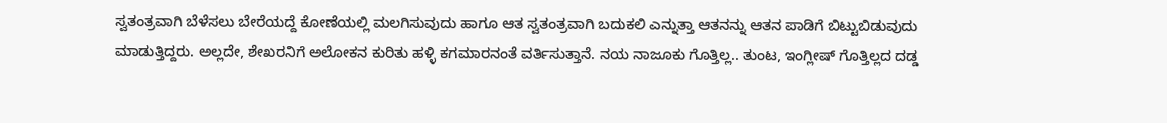ಸ್ವತಂತ್ರವಾಗಿ ಬೆಳೆಸಲು ಬೇರೆಯದ್ದೆ ಕೋಣೆಯಲ್ಲಿ ಮಲಗಿಸುವುದು ಹಾಗೂ ಆತ ಸ್ವತಂತ್ರವಾಗಿ ಬದುಕಲಿ ಎನ್ನುತ್ತಾ ಆತನನ್ನು ಆತನ ಪಾಡಿಗೆ ಬಿಟ್ಟುಬಿಡುವುದು ಮಾಡುತ್ತಿದ್ದರು. ಅಲ್ಲದೇ, ಶೇಖರನಿಗೆ ಅಲೋಕನ ಕುರಿತು ಹಳ್ಳಿ ಕಗಮಾರನಂತೆ ವರ್ತಿಸುತ್ತಾನೆ. ನಯ ನಾಜೂಕು ಗೊತ್ತಿಲ್ಲ.. ತುಂಟ, ಇಂಗ್ಲೀಷ್ ಗೊತ್ತಿಲ್ಲದ ದಡ್ಡ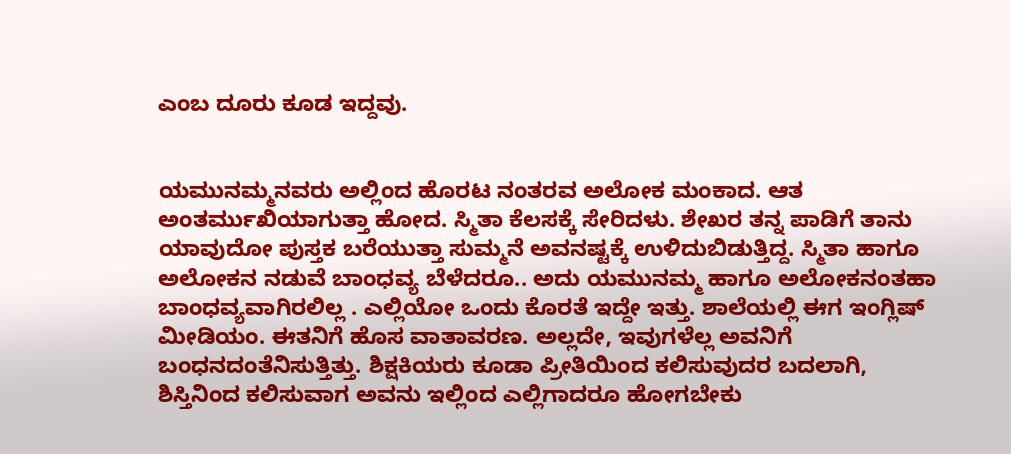ಎಂಬ ದೂರು ಕೂಡ ಇದ್ದವು.


ಯಮುನಮ್ಮನವರು ಅಲ್ಲಿಂದ ಹೊರಟ ನಂತರವ ಅಲೋಕ ಮಂಕಾದ. ಆತ ಅಂತರ್ಮುಖಿಯಾಗುತ್ತಾ ಹೋದ. ಸ್ಮಿತಾ ಕೆಲಸಕ್ಕೆ ಸೇರಿದಳು. ಶೇಖರ ತನ್ನ ಪಾಡಿಗೆ ತಾನು ಯಾವುದೋ ಪುಸ್ತಕ ಬರೆಯುತ್ತಾ ಸುಮ್ಮನೆ ಅವನಷ್ಟಕ್ಕೆ ಉಳಿದುಬಿಡುತ್ತಿದ್ದ. ಸ್ಮಿತಾ ಹಾಗೂ ಅಲೋಕನ ನಡುವೆ ಬಾಂಧವ್ಯ ಬೆಳೆದರೂ.. ಅದು ಯಮುನಮ್ಮ ಹಾಗೂ ಅಲೋಕನಂತಹಾ ಬಾಂಧವ್ಯವಾಗಿರಲಿಲ್ಲ . ಎಲ್ಲಿಯೋ ಒಂದು ಕೊರತೆ ಇದ್ದೇ ಇತ್ತು. ಶಾಲೆಯಲ್ಲಿ ಈಗ ಇಂಗ್ಲಿಷ್ ಮೀಡಿಯಂ. ಈತನಿಗೆ ಹೊಸ ವಾತಾವರಣ. ಅಲ್ಲದೇ, ಇವುಗಳೆಲ್ಲ ಅವನಿಗೆ ಬಂಧನದಂತೆನಿಸುತ್ತಿತ್ತು. ಶಿಕ್ಷಕಿಯರು ಕೂಡಾ ಪ್ರೀತಿಯಿಂದ ಕಲಿಸುವುದರ ಬದಲಾಗಿ, ಶಿಸ್ತಿನಿಂದ ಕಲಿಸುವಾಗ ಅವನು ಇಲ್ಲಿಂದ ಎಲ್ಲಿಗಾದರೂ ಹೋಗಬೇಕು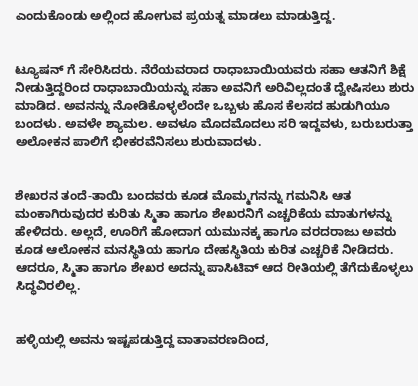ಎಂದುಕೊಂಡು ಅಲ್ಲಿಂದ ಹೋಗುವ ಪ್ರಯತ್ನ ಮಾಡಲು ಮಾಡುತ್ತಿದ್ದ.


ಟ್ಯೂಷನ್ ಗೆ ಸೇರಿಸಿದರು. ನೆರೆಯವರಾದ ರಾಧಾಬಾಯಿಯವರು ಸಹಾ ಆತನಿಗೆ ಶಿಕ್ಷೆ ನೀಡುತ್ತಿದ್ದರಿಂದ ರಾಧಾಬಾಯಿಯನ್ನು ಸಹಾ ಅವನಿಗೆ ಅರಿವಿಲ್ಲದಂತೆ ದ್ವೇಷಿಸಲು ಶುರು ಮಾಡಿದ. ಅವನನ್ನು ನೋಡಿಕೊಳ್ಳಲೆಂದೇ ಒಬ್ಬಳು ಹೊಸ ಕೆಲಸದ ಹುಡುಗಿಯೂ ಬಂದಳು. ಅವಳೇ ಶ್ಯಾಮಲ. ಅವಳೂ ಮೊದಮೊದಲು ಸರಿ ಇದ್ದವಳು, ಬರುಬರುತ್ತಾ ಅಲೋಕನ ಪಾಲಿಗೆ ಭೀಕರವೆನಿಸಲು ಶುರುವಾದಳು.


ಶೇಖರನ ತಂದೆ-ತಾಯಿ ಬಂದವರು ಕೂಡ ಮೊಮ್ಮಗನನ್ನು ಗಮನಿಸಿ ಆತ ಮಂಕಾಗಿರುವುದರ ಕುರಿತು ಸ್ಮಿತಾ ಹಾಗೂ ಶೇಖರನಿಗೆ ಎಚ್ಚರಿಕೆಯ ಮಾತುಗಳನ್ನು ಹೇಳಿದರು. ಅಲ್ಲದೆ, ಊರಿಗೆ ಹೋದಾಗ ಯಮುನಕ್ಕ ಹಾಗೂ ವರದರಾಜು ಅವರು ಕೂಡ ಆಲೋಕನ ಮನಸ್ಥಿತಿಯ ಹಾಗೂ ದೇಹಸ್ಥಿತಿಯ ಕುರಿತ ಎಚ್ಚರಿಕೆ ನೀಡಿದರು. ಆದರೂ, ಸ್ಮಿತಾ ಹಾಗೂ ಶೇಖರ ಅದನ್ನು ಪಾಸಿಟಿವ್ ಆದ ರೀತಿಯಲ್ಲಿ ತೆಗೆದುಕೊಳ್ಳಲು ಸಿದ್ಧವಿರಲಿಲ್ಲ.


ಹಳ್ಳಿಯಲ್ಲಿ ಅವನು ಇಷ್ಟಪಡುತ್ತಿದ್ದ ವಾತಾವರಣದಿಂದ,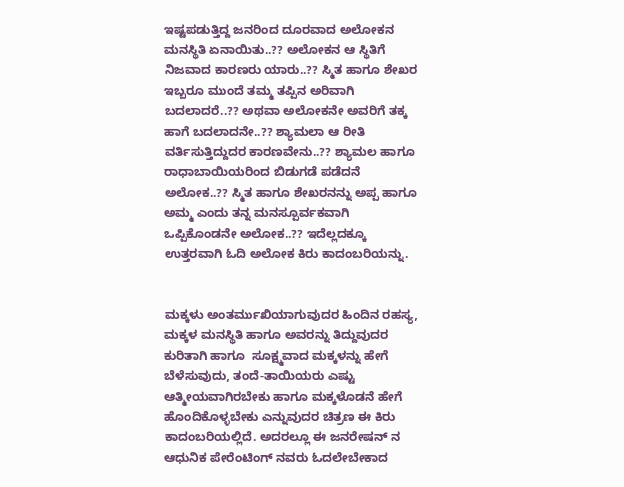ಇಷ್ಟಪಡುತ್ತಿದ್ದ ಜನರಿಂದ ದೂರವಾದ ಅಲೋಕನ ಮನಸ್ಥಿತಿ ಏನಾಯಿತು..?? ಅಲೋಕನ ಆ ಸ್ಥಿತಿಗೆ ನಿಜವಾದ ಕಾರಣರು ಯಾರು..?? ಸ್ಮಿತ ಹಾಗೂ ಶೇಖರ ಇಬ್ಬರೂ ಮುಂದೆ ತಮ್ಮ ತಪ್ಪಿನ ಅರಿವಾಗಿ ಬದಲಾದರೆ..?? ಅಥವಾ ಅಲೋಕನೇ ಅವರಿಗೆ ತಕ್ಕ ಹಾಗೆ ಬದಲಾದನೇ..?? ಶ್ಯಾಮಲಾ ಆ ರೀತಿ ವರ್ತಿಸುತ್ತಿದ್ದುದರ ಕಾರಣವೇನು..?? ಶ್ಯಾಮಲ ಹಾಗೂ ರಾಧಾಬಾಯಿಯರಿಂದ ಬಿಡುಗಡೆ ಪಡೆದನೆ ಅಲೋಕ..?? ಸ್ಮಿತ ಹಾಗೂ ಶೇಖರನನ್ನು ಅಪ್ಪ ಹಾಗೂ ಅಮ್ಮ ಎಂದು ತನ್ನ ಮನಸ್ಪೂರ್ವಕವಾಗಿ ಒಪ್ಪಿಕೊಂಡನೇ ಅಲೋಕ..?? ಇದೆಲ್ಲದಕ್ಕೂ ಉತ್ತರವಾಗಿ ಓದಿ ಅಲೋಕ ಕಿರು ಕಾದಂಬರಿಯನ್ನು.


ಮಕ್ಕಳು ಅಂತರ್ಮುಖಿಯಾಗುವುದರ ಹಿಂದಿನ ರಹಸ್ಯ, ಮಕ್ಕಳ ಮನಸ್ಥಿತಿ ಹಾಗೂ ಅವರನ್ನು ತಿದ್ದುವುದರ ಕುರಿತಾಗಿ ಹಾಗೂ  ಸೂಕ್ಷ್ಮವಾದ ಮಕ್ಕಳನ್ನು ಹೇಗೆ ಬೆಳೆಸುವುದು, ತಂದೆ-ತಾಯಿಯರು ಎಷ್ಟು ಆತ್ಮೀಯವಾಗಿರಬೇಕು ಹಾಗೂ ಮಕ್ಕಳೊಡನೆ ಹೇಗೆ ಹೊಂದಿಕೊಳ್ಳಬೇಕು ಎನ್ನುವುದರ ಚಿತ್ರಣ ಈ ಕಿರು ಕಾದಂಬರಿಯಲ್ಲಿದೆ. ಅದರಲ್ಲೂ ಈ ಜನರೇಷನ್ ನ ಆಧುನಿಕ ಪೇರೆಂಟಿಂಗ್ ನವರು ಓದಲೇಬೇಕಾದ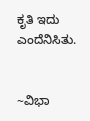ಕೃತಿ ಇದು ಎಂದೆನಿಸಿತು.


~ವಿಭಾ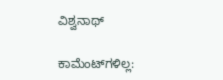ವಿಶ್ವನಾಥ್

ಕಾಮೆಂಟ್‌ಗಳಿಲ್ಲ: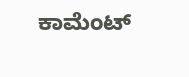ಕಾಮೆಂಟ್‌‌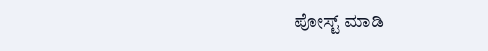ಪೋಸ್ಟ್‌ ಮಾಡಿ